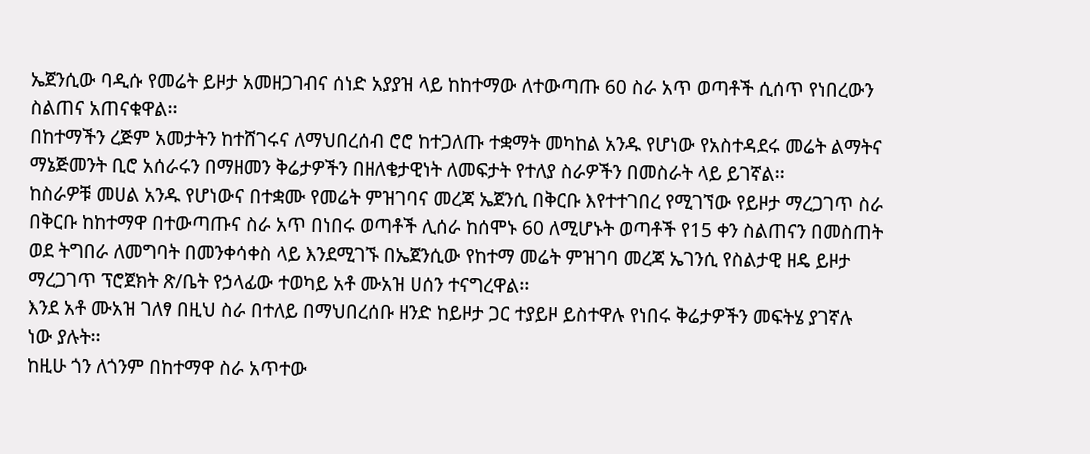ኤጀንሲው ባዲሱ የመሬት ይዞታ አመዘጋገብና ሰነድ አያያዝ ላይ ከከተማው ለተውጣጡ 60 ስራ አጥ ወጣቶች ሲሰጥ የነበረውን ስልጠና አጠናቁዋል፡፡
በከተማችን ረጅም አመታትን ከተሸገሩና ለማህበረሰብ ሮሮ ከተጋለጡ ተቋማት መካከል አንዱ የሆነው የአስተዳደሩ መሬት ልማትና ማኔጅመንት ቢሮ አሰራሩን በማዘመን ቅሬታዎችን በዘለቄታዊነት ለመፍታት የተለያ ስራዎችን በመስራት ላይ ይገኛል፡፡
ከስራዎቹ መሀል አንዱ የሆነውና በተቋሙ የመሬት ምዝገባና መረጃ ኤጀንሲ በቅርቡ እየተተገበረ የሚገኘው የይዞታ ማረጋገጥ ስራ በቅርቡ ከከተማዋ በተውጣጡና ስራ አጥ በነበሩ ወጣቶች ሊሰራ ከሰሞኑ 60 ለሚሆኑት ወጣቶች የ15 ቀን ስልጠናን በመስጠት ወደ ትግበራ ለመግባት በመንቀሳቀስ ላይ እንደሚገኙ በኤጀንሲው የከተማ መሬት ምዝገባ መረጃ ኤገንሲ የስልታዊ ዘዴ ይዞታ ማረጋገጥ ፕሮጀክት ጽ/ቤት የኃላፊው ተወካይ አቶ ሙአዝ ሀሰን ተናግረዋል፡፡
እንደ አቶ ሙአዝ ገለፃ በዚህ ስራ በተለይ በማህበረሰቡ ዘንድ ከይዞታ ጋር ተያይዞ ይስተዋሉ የነበሩ ቅሬታዎችን መፍትሄ ያገኛሉ ነው ያሉት፡፡
ከዚሁ ጎን ለጎንም በከተማዋ ስራ አጥተው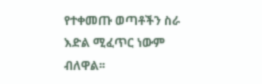የተቀመጡ ወጣቶችን ስራ እድል ሚፈጥር ነውም ብለዋል፡፡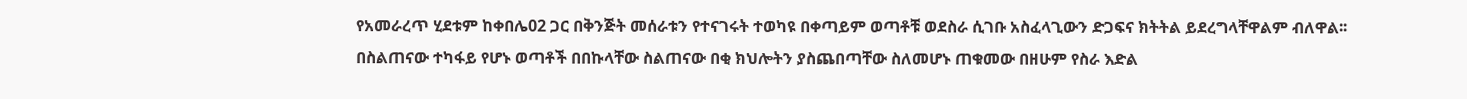የአመራረጥ ሂደቱም ከቀበሌ02 ጋር በቅንጅት መሰራቱን የተናገሩት ተወካዩ በቀጣይም ወጣቶቹ ወደስራ ሲገቡ አስፈላጊውን ድጋፍና ክትትል ይደረግላቸዋልም ብለዋል፡፡
በስልጠናው ተካፋይ የሆኑ ወጣቶች በበኩላቸው ስልጠናው በቂ ክህሎትን ያስጨበጣቸው ስለመሆኑ ጠቁመው በዘሁም የስራ እድል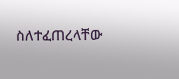ስለተፈጠረላቸው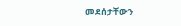መደሰታቸውን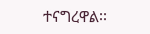ተናግረዋል፡፡